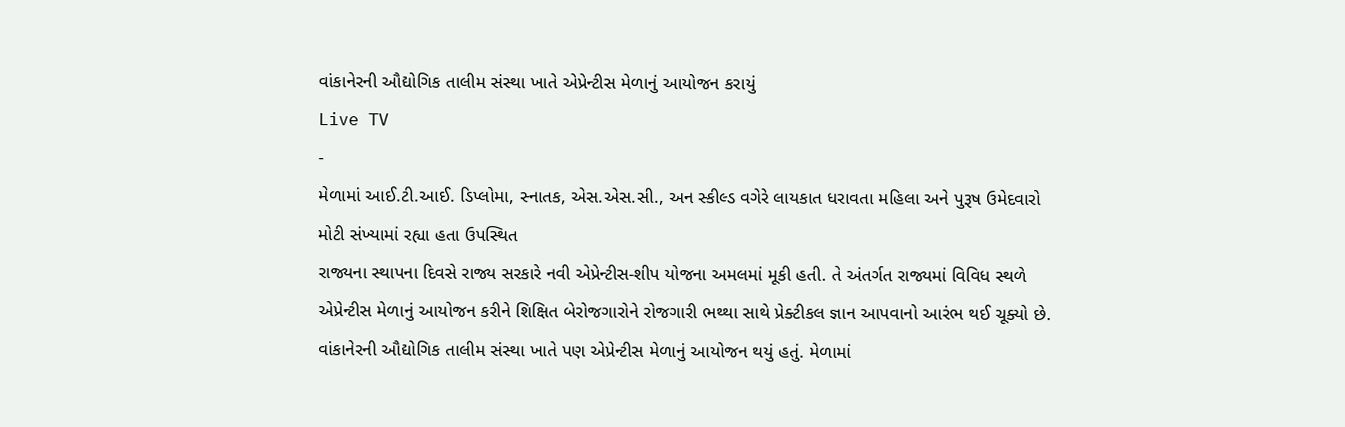વાંકાનેરની ઔદ્યોગિક તાલીમ સંસ્થા ખાતે એપ્રેન્ટીસ મેળાનું આયોજન કરાયું
Live TV
-
મેળામાં આઈ.ટી.આઈ. ડિપ્લોમા, સ્નાતક, એસ.એસ.સી., અન સ્કીલ્ડ વગેરે લાયકાત ધરાવતા મહિલા અને પુરૂષ ઉમેદવારો મોટી સંખ્યામાં રહ્યા હતા ઉપસ્થિત
રાજ્યના સ્થાપના દિવસે રાજ્ય સરકારે નવી એપ્રેન્ટીસ-શીપ યોજના અમલમાં મૂકી હતી. તે અંતર્ગત રાજ્યમાં વિવિધ સ્થળે એપ્રેન્ટીસ મેળાનું આયોજન કરીને શિક્ષિત બેરોજગારોને રોજગારી ભથ્થા સાથે પ્રેક્ટીકલ જ્ઞાન આપવાનો આરંભ થઈ ચૂક્યો છે. વાંકાનેરની ઔદ્યોગિક તાલીમ સંસ્થા ખાતે પણ એપ્રેન્ટીસ મેળાનું આયોજન થયું હતું. મેળામાં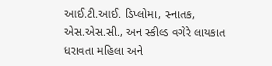આઈ.ટી.આઈ. ડિપ્લોમા, સ્નાતક, એસ.એસ.સી., અન સ્કીલ્ડ વગેરે લાયકાત ધરાવતા મહિલા અને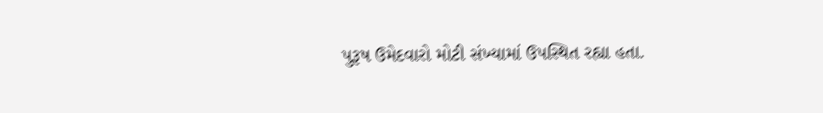પુરૂષ ઉમેદવારો મોટી સંખ્યામાં ઉપસ્થિત રહ્યા હતા.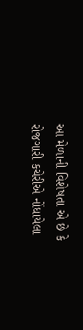આ મેળાની વિશેષતા એ છે કે રોજગારી કચેરીએ નોંધાયેલા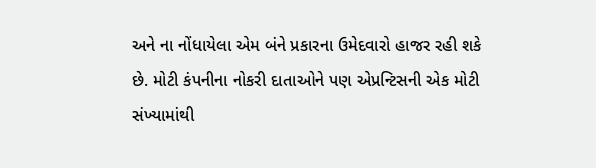અને ના નોંધાયેલા એમ બંને પ્રકારના ઉમેદવારો હાજર રહી શકે છે. મોટી કંપનીના નોકરી દાતાઓને પણ એપ્રન્ટિસની એક મોટી સંખ્યામાંથી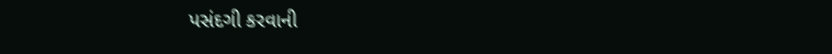પસંદગી કરવાની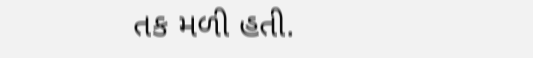તક મળી હતી.